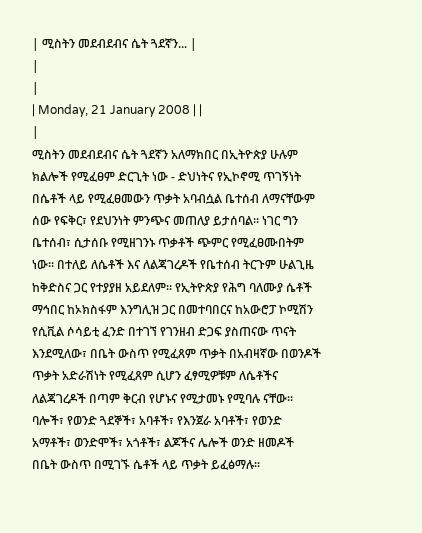| ሚስትን መደብደብና ሴት ጓደኛን... |
|
|
| Monday, 21 January 2008 | |
|
ሚስትን መደብደብና ሴት ጓደኛን አለማክበር በኢትዮጵያ ሁሉም ክልሎች የሚፈፀም ድርጊት ነው - ድህነትና የኢኮኖሚ ጥገኝነት በሴቶች ላይ የሚፈፀመውን ጥቃት አባብሷል ቤተሰብ ለማናቸውም ሰው የፍቅር፣ የደህንነት ምንጭና መጠለያ ይታሰባል፡፡ ነገር ግን ቤተሰብ፣ ሲታሰቡ የሚዘገንኑ ጥቃቶች ጭምር የሚፈፀሙበትም ነው፡፡ በተለይ ለሴቶች እና ለልጃገረዶች የቤተሰብ ትርጉም ሁልጊዜ ከቅድስና ጋር የተያያዘ አይደለም፡፡ የኢትዮጵያ የሕግ ባለሙያ ሴቶች ማኅበር ከኦክስፋም እንግሊዝ ጋር በመተባበርና ከአውሮፓ ኮሚሽን የሲቪል ሶሳይቲ ፈንድ በተገኘ የገንዘብ ድጋፍ ያስጠናው ጥናት እንደሚለው፣ በቤት ውስጥ የሚፈጸም ጥቃት በአብዛኛው በወንዶች ጥቃት አድራሽነት የሚፈጸም ሲሆን ፈፃሚዎቹም ለሴቶችና ለልጃገረዶች በጣም ቅርብ የሆኑና የሚታመኑ የሚባሉ ናቸው፡፡ ባሎች፣ የወንድ ጓደኞች፣ አባቶች፣ የእንጀራ አባቶች፣ የወንድ አማቶች፣ ወንድሞች፣ አጎቶች፣ ልጆችና ሌሎች ወንድ ዘመዶች በቤት ውስጥ በሚገኙ ሴቶች ላይ ጥቃት ይፈፅማሉ፡፡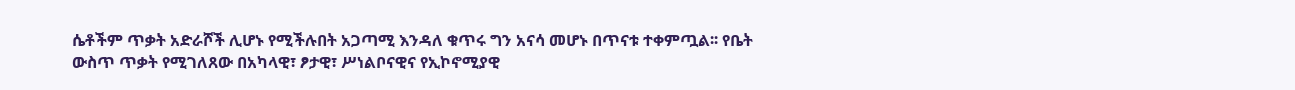ሴቶችም ጥቃት አድራሾች ሊሆኑ የሚችሉበት አጋጣሚ እንዳለ ቁጥሩ ግን አናሳ መሆኑ በጥናቱ ተቀምጧል፡፡ የቤት ውስጥ ጥቃት የሚገለጸው በአካላዊ፣ ፆታዊ፣ ሥነልቦናዊና የኢኮኖሚያዊ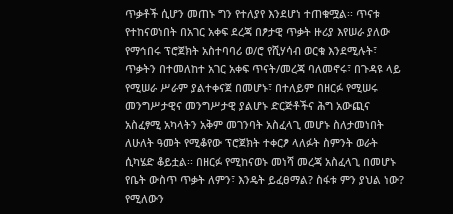ጥቃቶች ሲሆን መጠኑ ግን የተለያየ እንደሆነ ተጠቁሟል፡፡ ጥናቱ የተከናወነበት በአገር አቀፍ ደረጃ በፆታዊ ጥቃት ዙሪያ እየሠራ ያለው የማኅበሩ ፕሮጀክት አስተባባሪ ወ/ሮ የሺሃሳብ ወርቁ እንደሚሉት፣ ጥቃትን በተመለከተ አገር አቀፍ ጥናት/መረጃ ባለመኖሩ፣ በጉዳዩ ላይ የሚሠራ ሥራም ያልተቀናጀ በመሆኑ፣ በተለይም በዘርፉ የሚሠሩ መንግሥታዊና መንግሥታዊ ያልሆኑ ድርጅቶችና ሕግ አውጪና አስፈፃሚ አካላትን አቅም መገንባት አስፈላጊ መሆኑ ስለታመነበት ለሁለት ዓመት የሚቆየው ፕሮጀክት ተቀርፆ ላለፉት ስምንት ወራት ሲካሄድ ቆይቷል፡፡ በዘርፉ የሚከናወኑ መነሻ መረጃ አስፈላጊ በመሆኑ የቤት ውስጥ ጥቃት ለምን፣ እንዴት ይፈፀማል? ስፋቱ ምን ያህል ነው? የሚለውን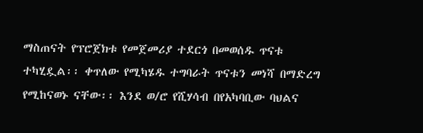ማስጠናት የፕሮጀክቱ የመጀመሪያ ተደርጎ በመወሰዱ ጥናቱ ተካሂዷል፡፡ ቀጥለው የሚካሄዱ ተግባራት ጥናቱን መነሻ በማድረግ የሚከናወኑ ናቸው፡፡ እንደ ወ/ሮ የሺሃሳብ በየአካባቢው ባህልና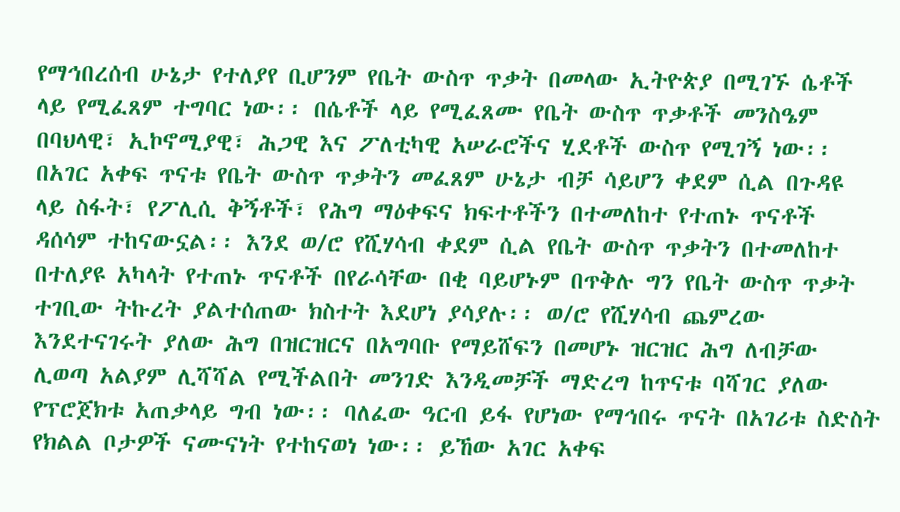የማኅበረሰብ ሁኔታ የተለያየ ቢሆንም የቤት ውስጥ ጥቃት በመላው ኢትዮጵያ በሚገኙ ሴቶች ላይ የሚፈጸም ተግባር ነው፡፡ በሴቶች ላይ የሚፈጸሙ የቤት ውስጥ ጥቃቶች መንስዔም በባህላዊ፣ ኢኮኖሚያዊ፣ ሕጋዊ እና ፖለቲካዊ አሠራሮችና ሂደቶች ውስጥ የሚገኝ ነው፡፡ በአገር አቀፍ ጥናቱ የቤት ውስጥ ጥቃትን መፈጸም ሁኔታ ብቻ ሳይሆን ቀደም ሲል በጉዳዩ ላይ ስፋት፣ የፖሊሲ ቅኝቶች፣ የሕግ ማዕቀፍና ክፍተቶችን በተመለከተ የተጠኑ ጥናቶች ዳሰሳም ተከናውኗል፡፡ እንደ ወ/ሮ የሺሃሳብ ቀደም ሲል የቤት ውስጥ ጥቃትን በተመለከተ በተለያዩ አካላት የተጠኑ ጥናቶች በየራሳቸው በቂ ባይሆኑም በጥቅሉ ግን የቤት ውስጥ ጥቃት ተገቢው ትኩረት ያልተሰጠው ክስተት እደሆነ ያሳያሉ፡፡ ወ/ሮ የሺሃሳብ ጨምረው እንደተናገሩት ያለው ሕግ በዝርዝርና በአግባቡ የማይሸፍን በመሆኑ ዝርዝር ሕግ ለብቻው ሊወጣ አልያም ሊሻሻል የሚችልበት መንገድ እንዲመቻች ማድረግ ከጥናቱ ባሻገር ያለው የፕሮጀክቱ አጠቃላይ ግብ ነው፡፡ ባለፈው ዓርብ ይፋ የሆነው የማኅበሩ ጥናት በአገሪቱ ስድስት የክልል ቦታዎች ናሙናነት የተከናወነ ነው፡፡ ይኸው አገር አቀፍ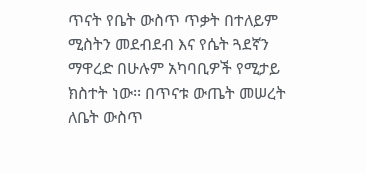ጥናት የቤት ውስጥ ጥቃት በተለይም ሚስትን መደብደብ እና የሴት ጓደኛን ማዋረድ በሁሉም አካባቢዎች የሚታይ ክስተት ነው፡፡ በጥናቱ ውጤት መሠረት ለቤት ውስጥ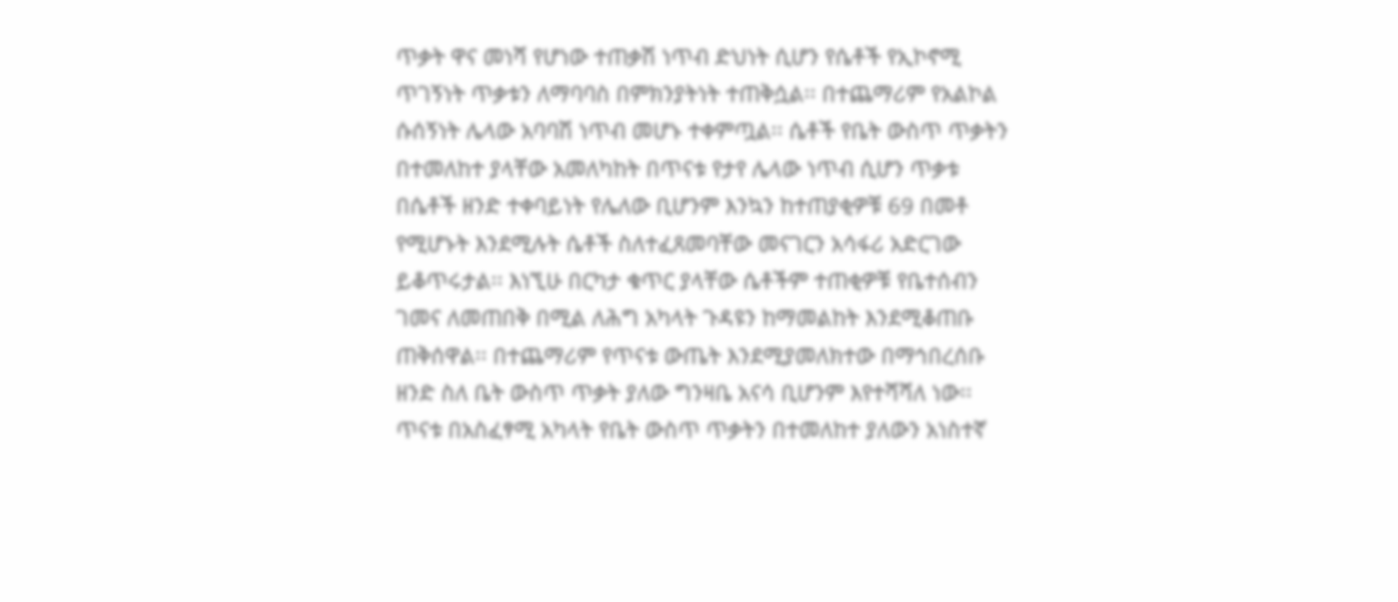ጥቃት ዋና መነሻ የሆነው ተጠቃሽ ነጥብ ድህነት ሲሆን የሴቶች የኢኮኖሚ ጥገኝነት ጥቃቱን ለማባባስ በምክንያትነት ተጠቅሷል፡፡ በተጨማሪም የአልኮል ሱሰኝነት ሌላው አባባሽ ነጥብ መሆኑ ተቀምጧል፡፡ ሴቶች የቤት ውስጥ ጥቃትን በተመለከተ ያላቸው አመለካከት በጥናቱ የታየ ሌላው ነጥብ ሲሆን ጥቃቱ በሴቶች ዘንድ ተቀባይነት የሌለው ቢሆንም እንኳን ከተጠያቂዎቹ 69 በመቶ የሚሆኑት እንደሚሉት ሴቶች ስለተፈጸመባቸው መናገርን አሳፋሪ አድርገው ይቆጥሩታል፡፡ እነኚሁ በርካታ ቁጥር ያላቸው ሴቶችም ተጠቂዎቹ የቤተሰብን ገመና ለመጠበቅ በሚል ለሕግ አካላት ጉዳዩን ከማመልከት እንደሚቆጠቡ ጠቅሰዋል፡፡ በተጨማሪም የጥናቱ ውጤት እንደሚያመለክተው በማኅበረሰቡ ዘንድ ስለ ቤት ውስጥ ጥቃት ያለው ግንዛቤ አናሳ ቢሆንም እየተሻሻለ ነው፡፡ ጥናቱ በአስፈፃሚ አካላት የቤት ውስጥ ጥቃትን በተመለከተ ያለውን አነስተኛ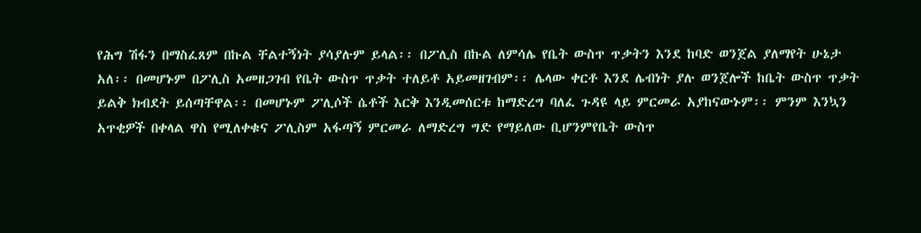የሕግ ሽፋን በማስፈጸም በኩል ቸልተኝነት ያሳያሉም ይላል፡፡ በፖሊስ በኩል ለምሳሌ የቤት ውስጥ ጥቃትን እንደ ከባድ ወንጀል ያለማየት ሁኔታ አለ፡፡ በመሆኑም በፖሊስ አመዘጋገብ የቤት ውስጥ ጥቃት ተለይቶ አይመዘገብም፡፡ ሌላው ቀርቶ እንደ ሌብነት ያሉ ወንጀሎች ከቤት ውስጥ ጥቃት ይልቅ ክብደት ይሰጣቸዋል፡፡ በመሆኑም ፖሊሶች ሴቶች እርቅ እንዲመሰርቱ ከማድረግ ባለፈ ጉዳዩ ላይ ምርመራ አያከናውኑም፡፡ ምንም እንኳን አጥቂዎች በቀላል ዋስ የሚለቀቁና ፖሊስም አፋጣኝ ምርመራ ለማድረግ ግድ የማይለው ቢሆንምየቤት ውስጥ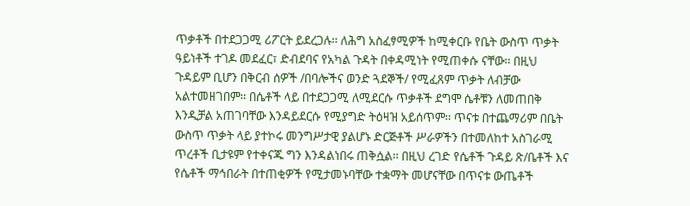ጥቃቶች በተደጋጋሚ ሪፖርት ይደረጋሉ፡፡ ለሕግ አስፈፃሚዎች ከሚቀርቡ የቤት ውስጥ ጥቃት ዓይነቶች ተገዶ መደፈር፣ ድብደባና የአካል ጉዳት በቀዳሚነት የሚጠቀሱ ናቸው፡፡ በዚህ ጉዳይም ቢሆን በቅርብ ሰዎች /በባሎችና ወንድ ጓደኞች/ የሚፈጸም ጥቃት ለብቻው አልተመዘገበም፡፡ በሴቶች ላይ በተደጋጋሚ ለሚደርሱ ጥቃቶች ደግሞ ሴቶቹን ለመጠበቅ እንዲቻል አጠገባቸው እንዳይደርሱ የሚያግድ ትዕዛዝ አይሰጥም፡፡ ጥናቱ በተጨማሪም በቤት ውስጥ ጥቃት ላይ ያተኮሩ መንግሥታዊ ያልሆኑ ድርጅቶች ሥራዎችን በተመለከተ አስገራሚ ጥረቶች ቢታዩም የተቀናጁ ግን እንዳልነበሩ ጠቅሷል፡፡ በዚህ ረገድ የሴቶች ጉዳይ ጽ/ቤቶች እና የሴቶች ማኅበራት በተጠቂዎች የሚታመኑባቸው ተቋማት መሆናቸው በጥናቱ ውጤቶች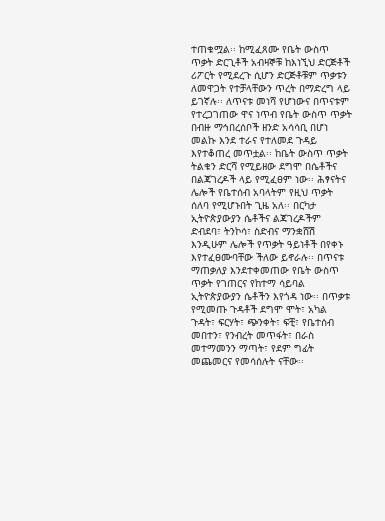ተጠቁሟል፡፡ ከሚፈጸሙ የቤት ውስጥ ጥቃት ድርጊቶች አብዛኞቹ ከእነኚህ ድርጅቶች ሪፖርት የሚደረጉ ሲሆን ድርጅቶቹም ጥቃቱን ለመዋጋት የተቻላቸውን ጥረት በማድረግ ላይ ይገኛሉ፡፡ ለጥናቱ መነሻ የሆነውና በጥናቱም የተረጋገጠው ዋና ነጥብ የቤት ውስጥ ጥቃት በብዙ ማኅበረሰቦች ዘንድ አሳሳቢ በሆነ መልኩ እንደ ተራና የተለመደ ጉዳይ እየተቆጠረ መጥቷል፡፡ ከቤት ውስጥ ጥቃት ትልቁን ድርሻ የሚይዘው ደግሞ በሴቶችና በልጃገረዶች ላይ የሚፈፀም ነው፡፡ ሕፃናትና ሌሎች የቤተሰብ አባላትም የዚህ ጥቃት ሰለባ የሚሆኑበት ጊዜ አለ፡፡ በርካታ ኢትዮጵያውያን ሴቶችና ልጃገረዶችም ድብደባ፣ ትንኮሳ፣ ስድብና ማንቋሸሽ እንዲሁም ሌሎች የጥቃት ዓይነቶች በየቀኑ እየተፈፀሙባቸው ችለው ይኖራሉ፡፡ በጥናቱ ማጠቃለያ እንደተቀመጠው የቤት ውስጥ ጥቃት የገጠርና የከተማ ሳይባል ኢትዮጵያውያን ሴቶችን እየጎዳ ነው፡፡ በጥቃቱ የሚመጡ ጉዳቶች ደግሞ ሞት፣ አካል ጉዳት፣ ፍርሃት፣ ጭንቀት፣ ፍቺ፣ የቤተሰብ መበተን፣ የንብረት መጥፋት፣ በራስ መተማመንን ማጣት፣ የደም ግፊት መጨመርና የመሳሰሉት ናቸው፡፡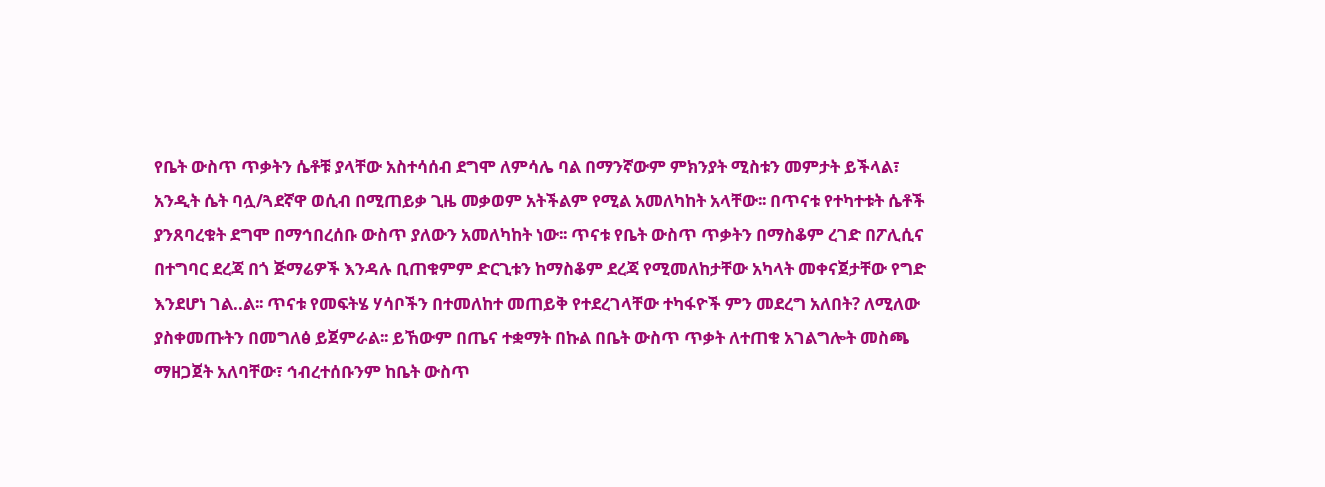የቤት ውስጥ ጥቃትን ሴቶቹ ያላቸው አስተሳሰብ ደግሞ ለምሳሌ ባል በማንኛውም ምክንያት ሚስቱን መምታት ይችላል፣ አንዲት ሴት ባሏ/ጓደኛዋ ወሲብ በሚጠይቃ ጊዜ መቃወም አትችልም የሚል አመለካከት አላቸው፡፡ በጥናቱ የተካተቱት ሴቶች ያንጸባረቁት ደግሞ በማኅበረሰቡ ውስጥ ያለውን አመለካከት ነው፡፡ ጥናቱ የቤት ውስጥ ጥቃትን በማስቆም ረገድ በፖሊሲና በተግባር ደረጃ በጎ ጅማሬዎች እንዳሉ ቢጠቁምም ድርጊቱን ከማስቆም ደረጃ የሚመለከታቸው አካላት መቀናጀታቸው የግድ እንደሆነ ገል..ል፡፡ ጥናቱ የመፍትሄ ሃሳቦችን በተመለከተ መጠይቅ የተደረገላቸው ተካፋዮች ምን መደረግ አለበት? ለሚለው ያስቀመጡትን በመግለፅ ይጀምራል፡፡ ይኸውም በጤና ተቋማት በኩል በቤት ውስጥ ጥቃት ለተጠቁ አገልግሎት መስጫ ማዘጋጀት አለባቸው፣ ኅብረተሰቡንም ከቤት ውስጥ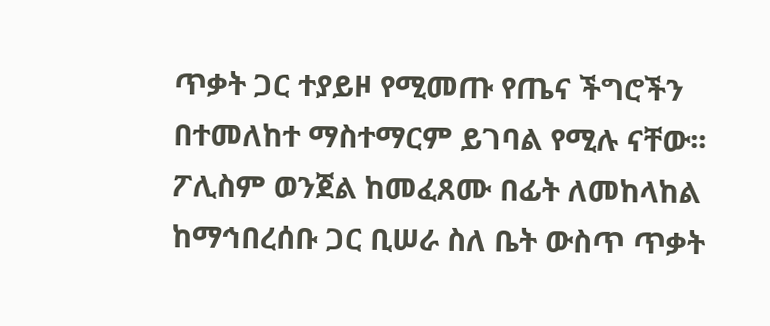ጥቃት ጋር ተያይዞ የሚመጡ የጤና ችግሮችን በተመለከተ ማስተማርም ይገባል የሚሉ ናቸው፡፡ ፖሊስም ወንጀል ከመፈጸሙ በፊት ለመከላከል ከማኅበረሰቡ ጋር ቢሠራ ስለ ቤት ውስጥ ጥቃት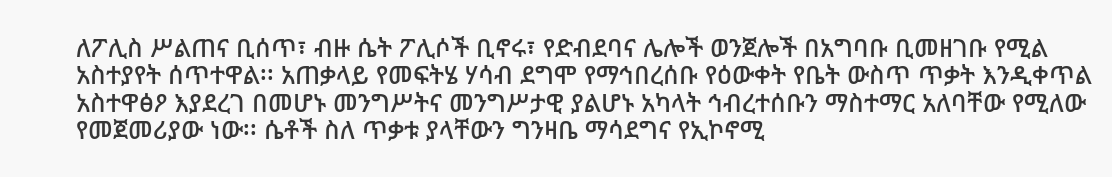ለፖሊስ ሥልጠና ቢሰጥ፣ ብዙ ሴት ፖሊሶች ቢኖሩ፣ የድብደባና ሌሎች ወንጀሎች በአግባቡ ቢመዘገቡ የሚል አስተያየት ሰጥተዋል፡፡ አጠቃላይ የመፍትሄ ሃሳብ ደግሞ የማኅበረሰቡ የዕውቀት የቤት ውስጥ ጥቃት እንዲቀጥል አስተዋፅዖ እያደረገ በመሆኑ መንግሥትና መንግሥታዊ ያልሆኑ አካላት ኅብረተሰቡን ማስተማር አለባቸው የሚለው የመጀመሪያው ነው፡፡ ሴቶች ስለ ጥቃቱ ያላቸውን ግንዛቤ ማሳደግና የኢኮኖሚ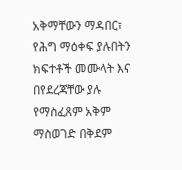አቅማቸውን ማዳበር፣ የሕግ ማዕቀፍ ያሉበትን ክፍተቶች መሙላት እና በየደረጃቸው ያሉ የማስፈጸም አቅም ማስወገድ በቅደም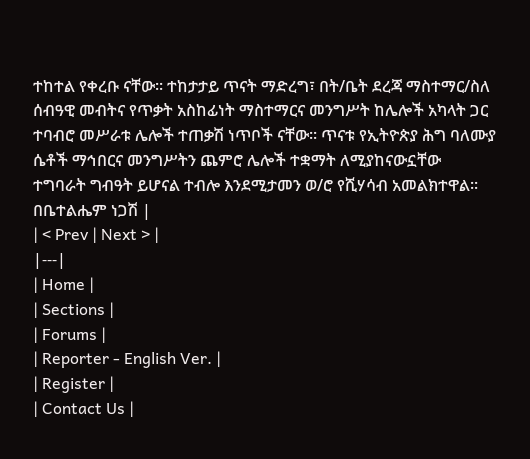ተከተል የቀረቡ ናቸው፡፡ ተከታታይ ጥናት ማድረግ፣ በት/ቤት ደረጃ ማስተማር/ስለ ሰብዓዊ መብትና የጥቃት አስከፊነት ማስተማርና መንግሥት ከሌሎች አካላት ጋር ተባብሮ መሥራቱ ሌሎች ተጠቃሽ ነጥቦች ናቸው፡፡ ጥናቱ የኢትዮጵያ ሕግ ባለሙያ ሴቶች ማኅበርና መንግሥትን ጨምሮ ሌሎች ተቋማት ለሚያከናውኗቸው ተግባራት ግብዓት ይሆናል ተብሎ እንደሚታመን ወ/ሮ የሺሃሳብ አመልክተዋል፡፡ በቤተልሔም ነጋሽ |
| < Prev | Next > |
|---|
| Home |
| Sections |
| Forums |
| Reporter - English Ver. |
| Register |
| Contact Us |